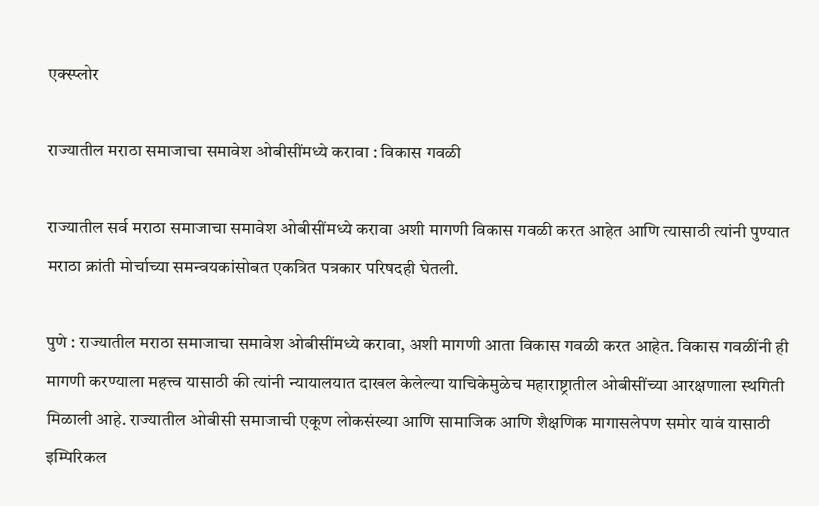एक्स्प्लोर

राज्यातील मराठा समाजाचा समावेश ओबीसींमध्ये करावा : विकास गवळी

राज्यातील सर्व मराठा समाजाचा समावेश ओबीसींमध्ये करावा अशी मागणी विकास गवळी करत आहेत आणि त्यासाठी त्यांनी पुण्यात मराठा क्रांती मोर्चाच्या समन्वयकांसोबत एकत्रित पत्रकार परिषदही घेतली.

पुणे : राज्यातील मराठा समाजाचा समावेश ओबीसींमध्ये करावा, अशी मागणी आता विकास गवळी करत आहेत. विकास गवळींनी ही मागणी करण्याला महत्त्व यासाठी की त्यांनी न्यायालयात दाखल केलेल्या याचिकेमुळेच महाराष्ट्रातील ओबीसींच्या आरक्षणाला स्थगिती मिळाली आहे. राज्यातील ओबीसी समाजाची एकूण लोकसंख्या आणि सामाजिक आणि शैक्षणिक मागासलेपण समोर यावं यासाठी इम्पिरिकल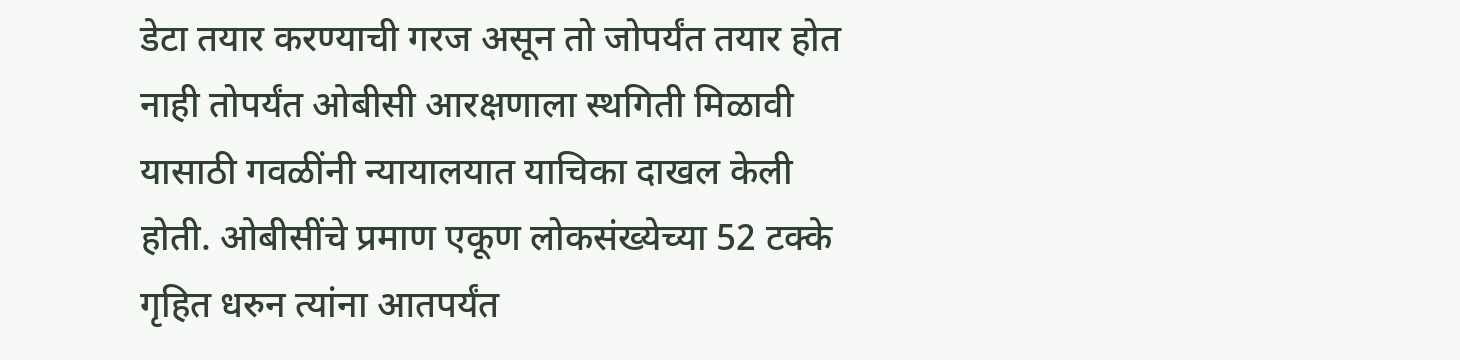डेटा तयार करण्याची गरज असून तो जोपर्यंत तयार होत नाही तोपर्यंत ओबीसी आरक्षणाला स्थगिती मिळावी यासाठी गवळींनी न्यायालयात याचिका दाखल केली होती. ओबीसींचे प्रमाण एकूण लोकसंख्येच्या 52 टक्के गृहित धरुन त्यांना आतपर्यंत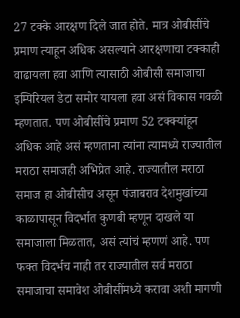27 टक्के आरक्षण दिले जात होते. मात्र ओबीसींचे प्रमाण त्याहून अधिक असल्याने आरक्षणाचा टक्काही वाढायला हवा आणि त्यासाठी ओबीसी समाजाचा इम्पिरियल डेटा समोर यायला हवा असं विकास गवळी म्हणतात. पण ओबीसींचे प्रमाण 52 टक्क्यांहून अधिक आहे असं म्हणताना त्यांना त्यामध्ये राज्यातील मराठा समाजही अभिप्रेत आहे. राज्यातील मराठा समाज हा ओबीसीच असून पंजाबराव देशमुखांच्या काळापासून विदर्भात कुणबी म्हणून दाखले या समाजाला मिळतात, असं त्यांचं म्हणणं आहे. पण फक्त विदर्भच नाही तर राज्यातील सर्व मराठा समाजाचा समावेश ओबीसींमध्ये करावा अशी मागणी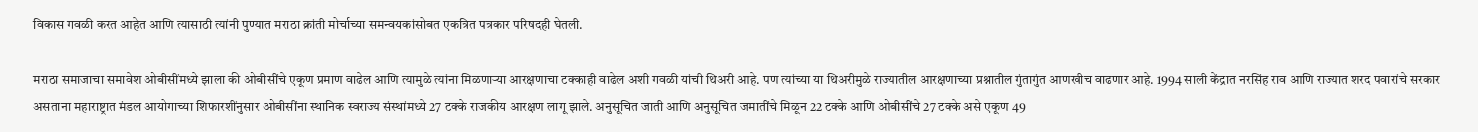विकास गवळी करत आहेत आणि त्यासाठी त्यांनी पुण्यात मराठा क्रांती मोर्चाच्या समन्वयकांसोबत एकत्रित पत्रकार परिषदही घेतली.

मराठा समाजाचा समावेश ओबीसींमध्ये झाला की ओबीसींचे एकूण प्रमाण वाढेल आणि त्यामुळे त्यांना मिळणाऱ्या आरक्षणाचा टक्काही वाढेल अशी गवळी यांची थिअरी आहे. पण त्यांच्या या थिअरीमुळे राज्यातील आरक्षणाच्या प्रश्नातील गुंतागुंत आणखीच वाढणार आहे. 1994 साली केंद्रात नरसिंह राव आणि राज्यात शरद पवारांचे सरकार असताना महाराष्ट्रात मंडल आयोगाच्या शिफारशींनुसार ओबीसींना स्थानिक स्वराज्य संस्थांमध्ये 27 टक्के राजकीय आरक्षण लागू झाले. अनुसूचित जाती आणि अनुसूचित जमातींचे मिळून 22 टक्के आणि ओबीसींचे 27 टक्के असे एकूण 49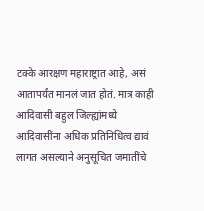टक्के आरक्षण महाराष्ट्रात आहे, असं आतापर्यंत मानलं जात होतं. मात्र काही आदिवासी बहुल जिल्ह्यांमध्ये आदिवासींना अधिक प्रतिनिधित्व द्यावं लागत असल्याने अनुसूचित जमातींचे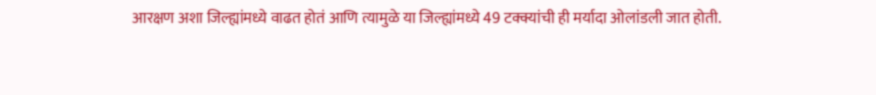आरक्षण अशा जिल्ह्यांमध्ये वाढत होतं आणि त्यामुळे या जिल्ह्यांमध्ये 49 टक्क्यांची ही मर्यादा ओलांडली जात होती.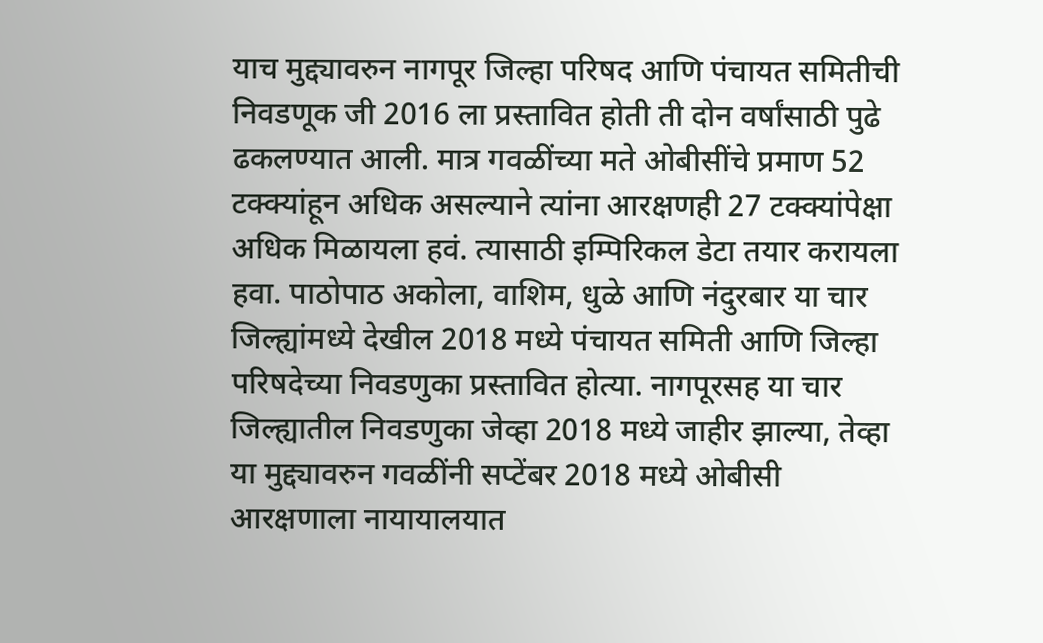याच मुद्द्यावरुन नागपूर जिल्हा परिषद आणि पंचायत समितीची निवडणूक जी 2016 ला प्रस्तावित होती ती दोन वर्षांसाठी पुढे ढकलण्यात आली. मात्र गवळींच्या मते ओबीसींचे प्रमाण 52 टक्क्यांहून अधिक असल्याने त्यांना आरक्षणही 27 टक्क्यांपेक्षा अधिक मिळायला हवं. त्यासाठी इम्पिरिकल डेटा तयार करायला हवा. पाठोपाठ अकोला, वाशिम, धुळे आणि नंदुरबार या चार जिल्ह्यांमध्ये देखील 2018 मध्ये पंचायत समिती आणि जिल्हा परिषदेच्या निवडणुका प्रस्तावित होत्या. नागपूरसह या चार जिल्ह्यातील निवडणुका जेव्हा 2018 मध्ये जाहीर झाल्या, तेव्हा या मुद्द्यावरुन गवळींनी सप्टेंबर 2018 मध्ये ओबीसी आरक्षणाला नायायालयात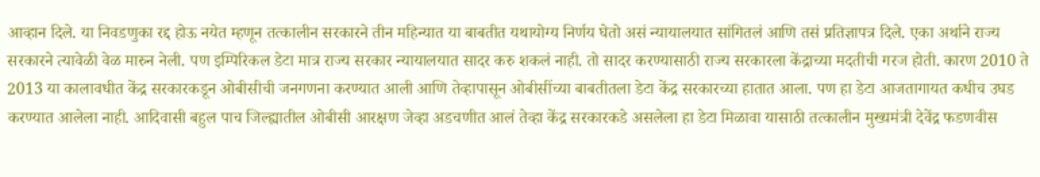आव्हान दिले. या निवडणुका रद्द होऊ नयेत म्हणून तत्कालीन सरकारने तीन महिन्यात या बाबतीत यथायोग्य निर्णय घेतो असं न्यायालयात सांगितलं आणि तसं प्रतिज्ञापत्र दिले. एका अर्थाने राज्य सरकारने त्यावेळी वेळ मारुन नेली. पण इम्पिरिकल डेटा मात्र राज्य सरकार न्यायालयात सादर करु शकलं नाही. तो सादर करण्यासाठी राज्य सरकारला केंद्राच्या मदतीची गरज होती. कारण 2010 ते 2013 या कालावधीत केंद्र सरकारकडून ओबीसीची जनगणना करण्यात आली आणि तेव्हापासून ओबीसींच्या बाबतीतला डेटा केंद्र सरकारच्या हातात आला. पण हा डेटा आजतागायत कधीच उघड करण्यात आलेला नाही. आदिवासी बहुल पाच जिल्ह्यातील ओबीसी आरक्षण जेव्हा अडचणीत आलं तेव्हा केंद्र सरकारकडे असलेला हा डेटा मिळावा यासाठी तत्कालीन मुख्यमंत्री देवेंद्र फडणवीस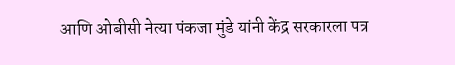आणि ओबीसी नेत्या पंकजा मुंडे यांनी केंद्र सरकारला पत्र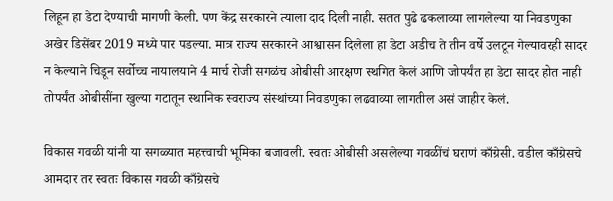लिहून हा डेटा देण्याची मागणी केली. पण केंद्र सरकारने त्याला दाद दिली नाही. सतत पुढे ढकलाव्या लागलेल्या या निवडणुका अखेर डिसेंबर 2019 मध्ये पार पडल्या. मात्र राज्य सरकारने आश्वासन दिलेला हा डेटा अडीच ते तीन वर्षे उलटून गेल्यावरही सादर न केल्याने चिडून सर्वोच्च नायालयाने 4 मार्च रोजी सगळंच ओबीसी आरक्षण स्थगित केलं आणि जोपर्यंत हा डेटा सादर होत नाही तोपर्यंत ओबीसींना खुल्या गटातून स्थानिक स्वराज्य संस्थांच्या निवडणुका लढवाव्या लागतील असं जाहीर केलं.

विकास गवळी यांनी या सगळ्यात महत्त्वाची भूमिका बजावली. स्वतः ओबीसी असलेल्या गवळींचं घराणं काँग्रेसी. वडील काँग्रेसचे आमदार तर स्वतः विकास गवळी काँग्रेसचे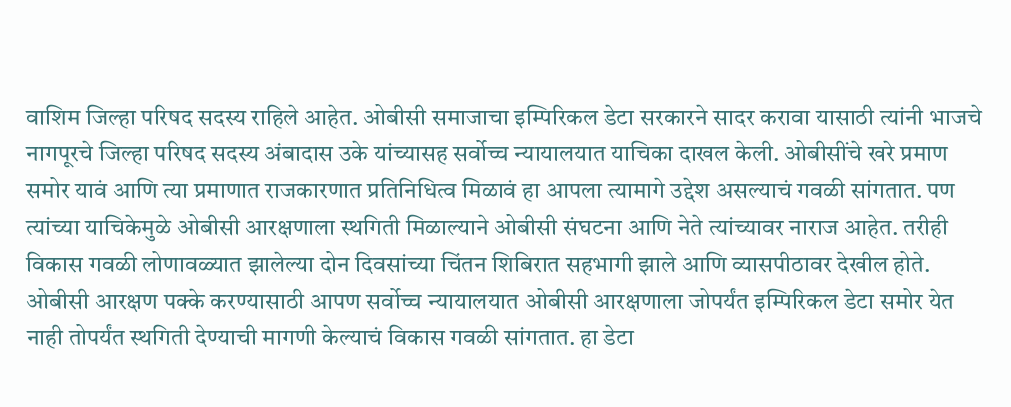वाशिम जिल्हा परिषद सदस्य राहिले आहेत. ओबीसी समाजाचा इम्पिरिकल डेटा सरकारने सादर करावा यासाठी त्यांनी भाजचे नागपूरचे जिल्हा परिषद सदस्य अंबादास उके यांच्यासह सर्वोच्च न्यायालयात याचिका दाखल केली. ओबीसींचे खरे प्रमाण समोर यावं आणि त्या प्रमाणात राजकारणात प्रतिनिधित्व मिळावं हा आपला त्यामागे उद्देश असल्याचं गवळी सांगतात. पण त्यांच्या याचिकेमुळे ओबीसी आरक्षणाला स्थगिती मिळाल्याने ओबीसी संघटना आणि नेते त्यांच्यावर नाराज आहेत. तरीही विकास गवळी लोणावळ्यात झालेल्या दोन दिवसांच्या चिंतन शिबिरात सहभागी झाले आणि व्यासपीठावर देखील होते. ओबीसी आरक्षण पक्के करण्यासाठी आपण सर्वोच्च न्यायालयात ओबीसी आरक्षणाला जोपर्यंत इम्पिरिकल डेटा समोर येत नाही तोपर्यंत स्थगिती देण्याची मागणी केल्याचं विकास गवळी सांगतात. हा डेटा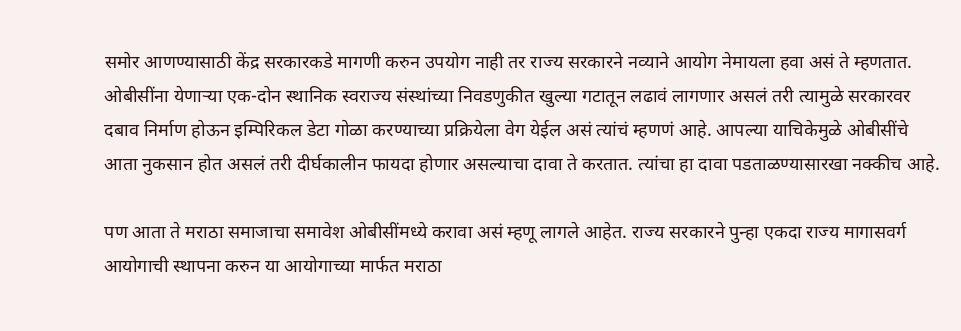समोर आणण्यासाठी केंद्र सरकारकडे मागणी करुन उपयोग नाही तर राज्य सरकारने नव्याने आयोग नेमायला हवा असं ते म्हणतात. ओबीसींना येणाऱ्या एक-दोन स्थानिक स्वराज्य संस्थांच्या निवडणुकीत खुल्या गटातून लढावं लागणार असलं तरी त्यामुळे सरकारवर दबाव निर्माण होऊन इम्पिरिकल डेटा गोळा करण्याच्या प्रक्रियेला वेग येईल असं त्यांचं म्हणणं आहे. आपल्या याचिकेमुळे ओबीसींचे आता नुकसान होत असलं तरी दीर्घकालीन फायदा होणार असल्याचा दावा ते करतात. त्यांचा हा दावा पडताळण्यासारखा नक्कीच आहे.

पण आता ते मराठा समाजाचा समावेश ओबीसींमध्ये करावा असं म्हणू लागले आहेत. राज्य सरकारने पुन्हा एकदा राज्य मागासवर्ग आयोगाची स्थापना करुन या आयोगाच्या मार्फत मराठा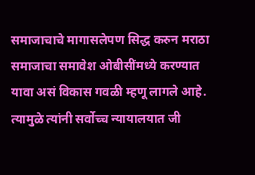समाजाचाचे मागासलेपण सिद्ध करुन मराठा समाजाचा समावेश ओबीसींमध्ये करण्यात यावा असं विकास गवळी म्हणू लागले आहे. त्यामुळे त्यांनी सर्वोच्च न्यायालयात जी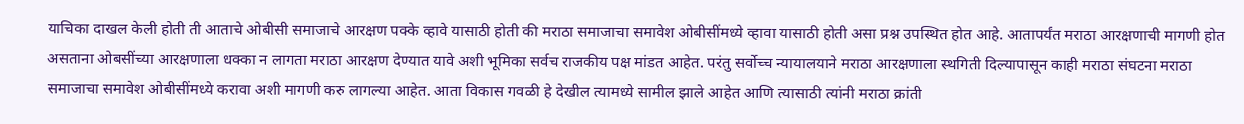याचिका दाखल केली होती ती आताचे ओबीसी समाजाचे आरक्षण पक्के व्हावे यासाठी होती की मराठा समाजाचा समावेश ओबीसींमध्ये व्हावा यासाठी होती असा प्रश्न उपस्थित होत आहे. आतापर्यंत मराठा आरक्षणाची मागणी होत असताना ओबसींच्या आरक्षणाला धक्का न लागता मराठा आरक्षण देण्यात यावे अशी भूमिका सर्वच राजकीय पक्ष मांडत आहेत. परंतु सर्वोच्च न्यायालयाने मराठा आरक्षणाला स्थगिती दिल्यापासून काही मराठा संघटना मराठा समाजाचा समावेश ओबीसींमध्ये करावा अशी मागणी करु लागल्या आहेत. आता विकास गवळी हे देखील त्यामध्ये सामील झाले आहेत आणि त्यासाठी त्यांनी मराठा क्रांती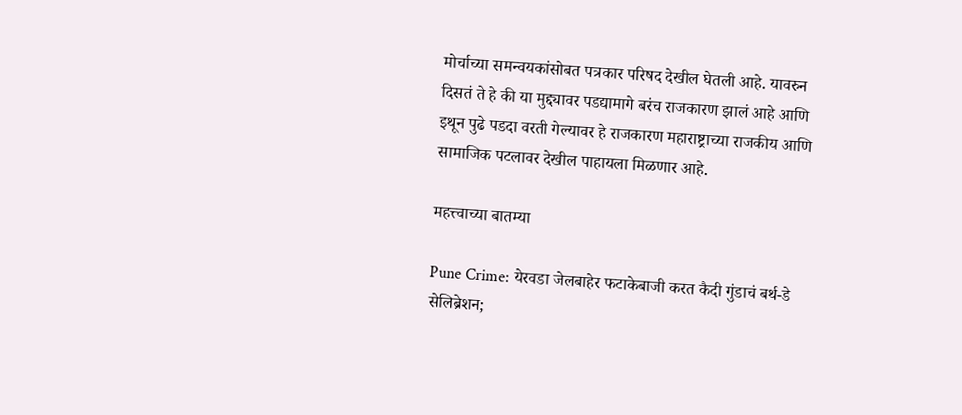मोर्चाच्या समन्वयकांसोबत पत्रकार परिषद देखील घेतली आहे. यावरुन दिसतं ते हे की या मुद्द्यावर पडद्यामागे बरंच राजकारण झालं आहे आणि इथून पुढे पडदा वरती गेल्यावर हे राजकारण महाराष्ट्राच्या राजकीय आणि सामाजिक पटलावर देखील पाहायला मिळणार आहे.

महत्त्वाच्या बातम्या

Pune Crime: येरवडा जेलबाहेर फटाकेबाजी करत कैदी गुंडाचं बर्थ-डे सेलिब्रेशन;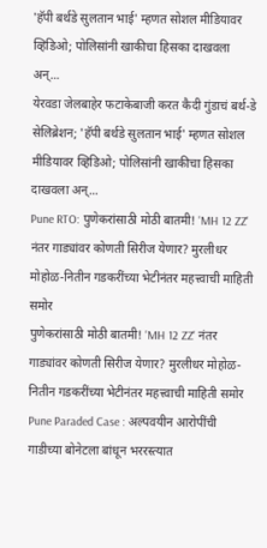'हॅपी बर्थडे सुलतान भाई' म्हणत सोशल मीडियावर व्हिडिओ; पोलिसांनी खाकीचा हिसका दाखवला अन्...
येरवडा जेलबाहेर फटाकेबाजी करत कैदी गुंडाचं बर्थ-डे सेलिब्रेशन; 'हॅपी बर्थडे सुलतान भाई' म्हणत सोशल मीडियावर व्हिडिओ; पोलिसांनी खाकीचा हिसका दाखवला अन्...
Pune RTO: पुणेकरांसाठी मोठी बातमी! 'MH 12 ZZ' नंतर गाड्यांवर कोणती सिरीज येणार? मुरलीधर मोहोळ-नितीन गडकरींच्या भेटीनंतर महत्त्वाची माहिती समोर
पुणेकरांसाठी मोठी बातमी! 'MH 12 ZZ' नंतर गाड्यांवर कोणती सिरीज येणार? मुरलीधर मोहोळ-नितीन गडकरींच्या भेटीनंतर महत्त्वाची माहिती समोर
Pune Paraded Case : अल्पवयीन आरोपींची गाडीच्या बोनेटला बांधून भररस्त्यात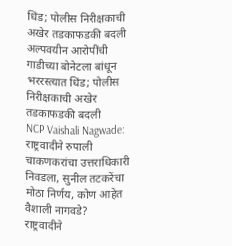धिंड; पोलीस निरीक्षकाची अखेर तडकाफडकी बदली
अल्पवयीन आरोपींची गाडीच्या बोनेटला बांधून भररस्त्यात धिंड; पोलीस निरीक्षकाची अखेर तडकाफडकी बदली
NCP Vaishali Nagwade: राष्ट्रवादीने रुपाली चाकणकरांचा उत्तराधिकारी निवडला, सुनील तटकरेंचा मोठा निर्णय, कोण आहेत वैशाली नागवडे?
राष्ट्रवादीने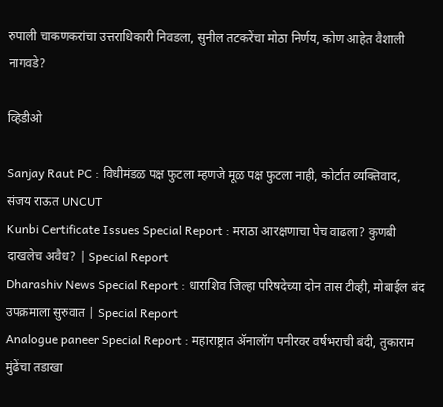रुपाली चाकणकरांचा उत्तराधिकारी निवडला, सुनील तटकरेंचा मोठा निर्णय, कोण आहेत वैशाली नागवडे?

व्हिडीओ

Sanjay Raut PC : विधीमंडळ पक्ष फुटला म्हणजे मूळ पक्ष फुटला नाही, कोर्टात व्यक्तिवाद, संजय राऊत UNCUT
Kunbi Certificate Issues Special Report : मराठा आरक्षणाचा पेच वाढला? कुणबी दाखलेच अवैध? | Special Report
Dharashiv News Special Report : धाराशिव जिल्हा परिषदेच्या दोन तास टीव्ही, मोबाईल बंद उपक्रमाला सुरुवात | Special Report
Analogue paneer Special Report : महाराष्ट्रात ॲनालॉग पनीरवर वर्षभराची बंदी, तुकाराम मुंढेंचा तडाखा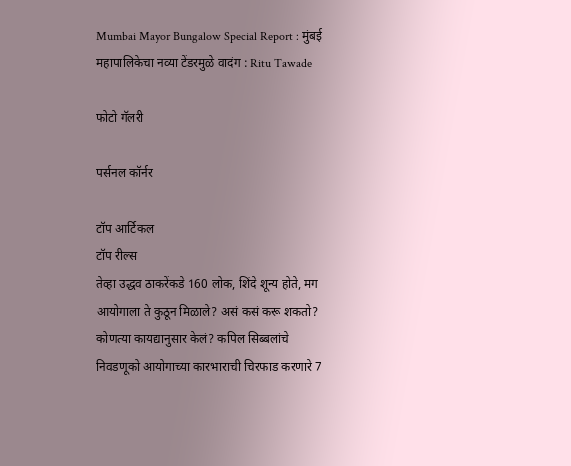Mumbai Mayor Bungalow Special Report : मुंबई महापालिकेचा नव्या टेंडरमुळे वादंग : Ritu Tawade

फोटो गॅलरी

पर्सनल कॉर्नर

टॉप आर्टिकल
टॉप रील्स
तेव्हा उद्धव ठाकरेंकडे 160 लोक, शिंदे शून्य होते, मग आयोगाला ते कुठून मिळाले? असं कसं करू शकतो? कोणत्या कायद्यानुसार केलं? कपिल सिब्बलांचे निवडणूको आयोगाच्या कारभाराची चिरफाड करणारे 7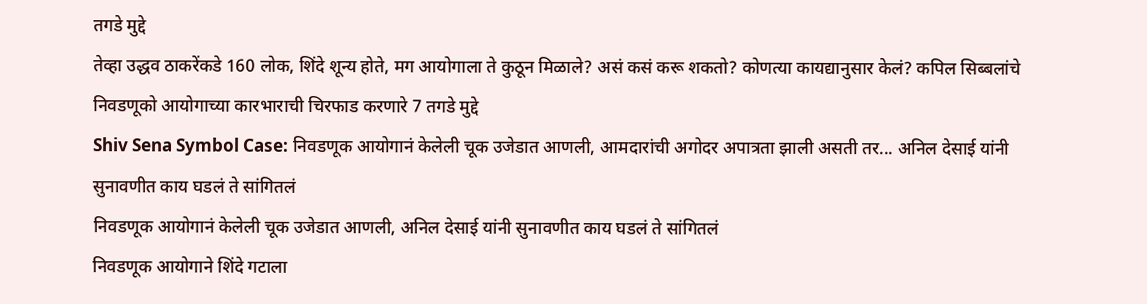तगडे मुद्दे
तेव्हा उद्धव ठाकरेंकडे 160 लोक, शिंदे शून्य होते, मग आयोगाला ते कुठून मिळाले? असं कसं करू शकतो? कोणत्या कायद्यानुसार केलं? कपिल सिब्बलांचे निवडणूको आयोगाच्या कारभाराची चिरफाड करणारे 7 तगडे मुद्दे
Shiv Sena Symbol Case: निवडणूक आयोगानं केलेली चूक उजेडात आणली, आमदारांची अगोदर अपात्रता झाली असती तर... अनिल देसाई यांनी सुनावणीत काय घडलं ते सांगितलं
निवडणूक आयोगानं केलेली चूक उजेडात आणली, अनिल देसाई यांनी सुनावणीत काय घडलं ते सांगितलं
निवडणूक आयोगाने शिंदे गटाला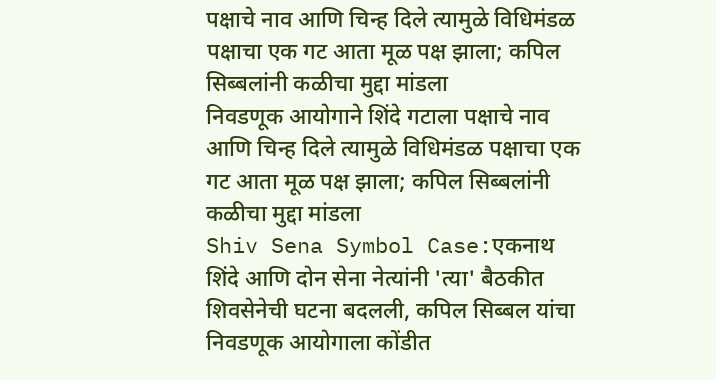पक्षाचे नाव आणि चिन्ह दिले त्यामुळे विधिमंडळ पक्षाचा एक गट आता मूळ पक्ष झाला; कपिल सिब्बलांनी कळीचा मुद्दा मांडला
निवडणूक आयोगाने शिंदे गटाला पक्षाचे नाव आणि चिन्ह दिले त्यामुळे विधिमंडळ पक्षाचा एक गट आता मूळ पक्ष झाला; कपिल सिब्बलांनी कळीचा मुद्दा मांडला
Shiv Sena Symbol Case:एकनाथ शिंदे आणि दोन सेना नेत्यांनी 'त्या' बैठकीत शिवसेनेची घटना बदलली, कपिल सिब्बल यांचा निवडणूक आयोगाला कोंडीत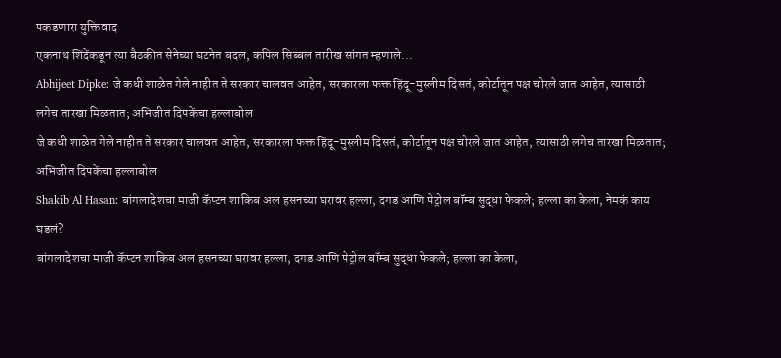पकडणारा युक्तिवाद
एकनाथ शिंदेंकडून त्या बैठकीत सेनेच्या घटनेत बदल, कपिल सिब्बल तारीख सांगत म्हणाले...
Abhijeet Dipke: जे कधी शाळेत गेले नाहीत ते सरकार चालवत आहेत, सरकारला फक्त हिंदू-मुस्लीम दिसतं, कोर्टातून पक्ष चोरले जात आहेत, त्यासाठी लगेच तारखा मिळतात; अभिजीत दिपकेंचा हल्लाबोल
जे कधी शाळेत गेले नाहीत ते सरकार चालवत आहेत, सरकारला फक्त हिंदू-मुस्लीम दिसतं, कोर्टातून पक्ष चोरले जात आहेत, त्यासाठी लगेच तारखा मिळतात; अभिजीत दिपकेंचा हल्लाबोल
Shakib Al Hasan: बांगलादेशचा माजी कॅप्टन शाकिब अल हसनच्या घरावर हल्ला, दगड आणि पेट्रोल बॉम्ब सुद्धा फेकले; हल्ला का केला, नेमकं काय घडलं?
बांगलादेशचा माजी कॅप्टन शाकिब अल हसनच्या घरावर हल्ला, दगड आणि पेट्रोल बॉम्ब सुद्धा फेकले; हल्ला का केला,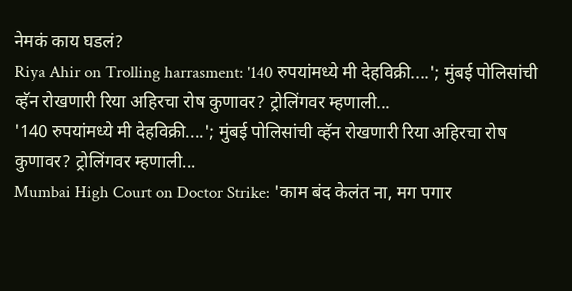नेमकं काय घडलं?
Riya Ahir on Trolling harrasment: '140 रुपयांमध्ये मी देहविक्री....'; मुंबई पोलिसांची व्हॅन रोखणारी रिया अहिरचा रोष कुणावर? ट्रोलिंगवर म्हणाली...
'140 रुपयांमध्ये मी देहविक्री....'; मुंबई पोलिसांची व्हॅन रोखणारी रिया अहिरचा रोष कुणावर? ट्रोलिंगवर म्हणाली...
Mumbai High Court on Doctor Strike: 'काम बंद केलंत ना, मग पगार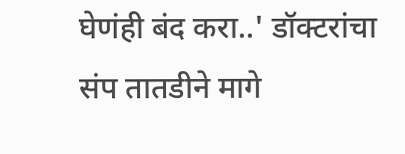घेणंही बंद करा..' डॉक्टरांचा संप तातडीने मागे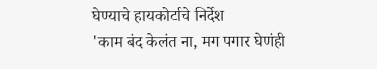घेण्याचे हायकोर्टाचे निर्देश
'काम बंद केलंत ना, मग पगार घेणंही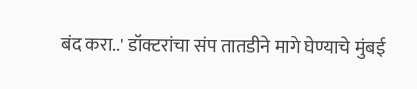बंद करा..' डॉक्टरांचा संप तातडीने मागे घेण्याचे मुंबई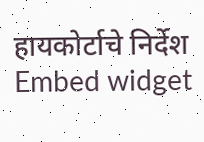हायकोर्टाचे निर्देश
Embed widget